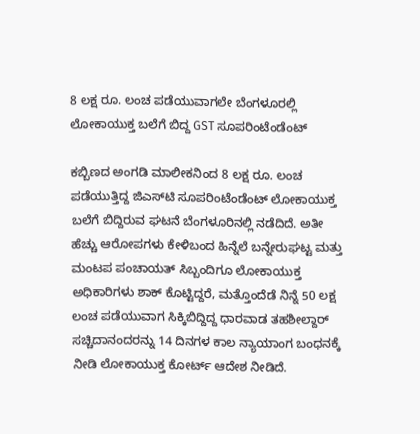8 ಲಕ್ಷ ರೂ. ಲಂಚ ಪಡೆಯುವಾಗಲೇ ಬೆಂಗಳೂರಲ್ಲಿ ಲೋಕಾಯುಕ್ತ ಬಲೆಗೆ ಬಿದ್ದ GST ಸೂಪರಿಂಟೆಂಡೆಂಟ್

ಕಬ್ಬಿಣದ ಅಂಗಡಿ ಮಾಲೀಕನಿಂದ 8 ಲಕ್ಷ ರೂ. ಲಂಚ ಪಡೆಯುತ್ತಿದ್ದ ಜಿಎಸ್‌ಟಿ ಸೂಪರಿಂಟೆಂಡೆಂಟ್ ಲೋಕಾಯುಕ್ತ ಬಲೆಗೆ ಬಿದ್ದಿರುವ ಘಟನೆ ಬೆಂಗಳೂರಿನಲ್ಲಿ ನಡೆದಿದೆ. ಅತೀ ಹೆಚ್ಚು ಆರೋಪಗಳು ಕೇಳಿಬಂದ ಹಿನ್ನೆಲೆ ಬನ್ನೇರುಘಟ್ಟ ಮತ್ತು ಮಂಟಪ ಪಂಚಾಯತ್ ಸಿಬ್ಬಂದಿಗೂ ಲೋಕಾಯುಕ್ತ ಅಧಿಕಾರಿಗಳು ಶಾಕ್ ಕೊಟ್ಟಿದ್ದರೆ, ಮತ್ತೊಂದೆಡೆ ನಿನ್ನೆ 50 ಲಕ್ಷ ಲಂಚ ಪಡೆಯುವಾಗ ಸಿಕ್ಕಿಬಿದ್ದಿದ್ದ ಧಾರವಾಡ ತಹಶೀಲ್ದಾರ್ ಸಚ್ಚಿದಾನಂದರನ್ನು 14 ದಿನಗಳ ಕಾಲ ನ್ಯಾಯಾಂಗ ಬಂಧನಕ್ಕೆ ನೀಡಿ ಲೋಕಾಯುಕ್ತ ಕೋರ್ಟ್ ಆದೇಶ ನೀಡಿದೆ.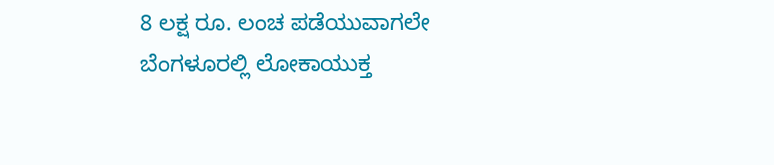8 ಲಕ್ಷ ರೂ. ಲಂಚ ಪಡೆಯುವಾಗಲೇ ಬೆಂಗಳೂರಲ್ಲಿ ಲೋಕಾಯುಕ್ತ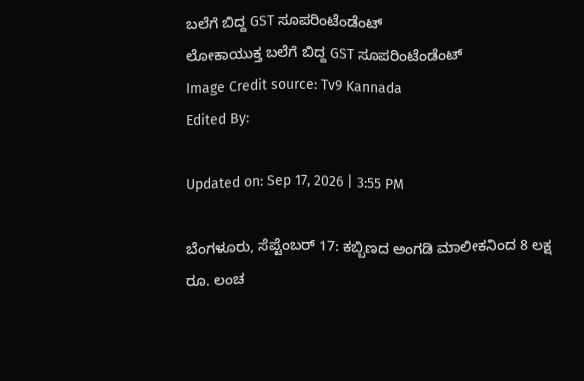ಬಲೆಗೆ ಬಿದ್ದ GST ಸೂಪರಿಂಟೆಂಡೆಂಟ್
ಲೋಕಾಯುಕ್ತ ಬಲೆಗೆ ಬಿದ್ದ GST ಸೂಪರಿಂಟೆಂಡೆಂಟ್
Image Credit source: Tv9 Kannada
Edited By:

Updated on: Sep 17, 2026 | 3:55 PM

ಬೆಂಗಳೂರು, ಸೆಪ್ಟೆಂಬರ್ 17: ಕಬ್ಬಿಣದ ಅಂಗಡಿ ಮಾಲೀಕನಿಂದ 8 ಲಕ್ಷ ರೂ. ಲಂಚ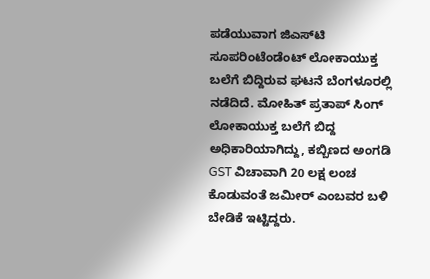ಪಡೆಯುವಾಗ ಜಿಎಸ್‌ಟಿ ಸೂಪರಿಂಟೆಂಡೆಂಟ್ ಲೋಕಾಯುಕ್ತ ಬಲೆಗೆ ಬಿದ್ದಿರುವ ಘಟನೆ ಬೆಂಗಳೂರಲ್ಲಿ ನಡೆದಿದೆ. ಮೋಹಿತ್ ಪ್ರತಾಪ್ ಸಿಂಗ್ ಲೋಕಾಯುಕ್ತ ಬಲೆಗೆ ಬಿದ್ದ ಅಧಿಕಾರಿಯಾಗಿದ್ದು, ಕಬ್ಬಿಣದ ಅಂಗಡಿ GST ವಿಚಾವಾಗಿ 20 ಲಕ್ಷ ಲಂಚ ಕೊಡುವಂತೆ ಜಮೀರ್‌ ಎಂಬವರ ಬಳಿ ಬೇಡಿಕೆ ಇಟ್ಟಿದ್ದರು.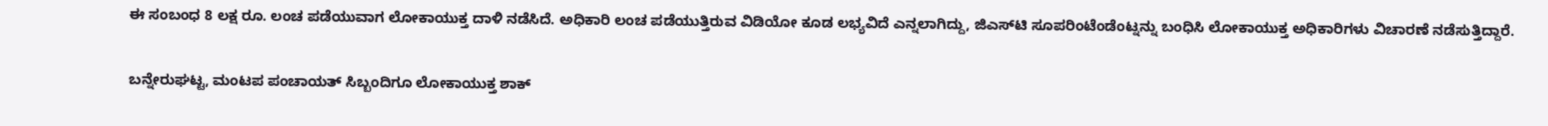ಈ ಸಂಬಂಧ 8 ಲಕ್ಷ ರೂ. ಲಂಚ ಪಡೆಯುವಾಗ ಲೋಕಾಯುಕ್ತ ದಾಳಿ ನಡೆಸಿದೆ. ಅಧಿಕಾರಿ ಲಂಚ ಪಡೆಯುತ್ತಿರುವ ವಿಡಿಯೋ ಕೂಡ ಲಭ್ಯವಿದೆ ಎನ್ನಲಾಗಿದ್ದು, ಜಿಎಸ್‌ಟಿ ಸೂಪರಿಂಟೆಂಡೆಂಟ್ನನ್ನು ಬಂಧಿಸಿ ಲೋಕಾಯುಕ್ತ ಅಧಿಕಾರಿಗಳು ವಿಚಾರಣೆ ನಡೆಸುತ್ತಿದ್ದಾರೆ.

ಬನ್ನೇರುಘಟ್ಟ, ಮಂಟಪ ಪಂಚಾಯತ್ ಸಿಬ್ಬಂದಿಗೂ ಲೋಕಾಯುಕ್ತ ಶಾಕ್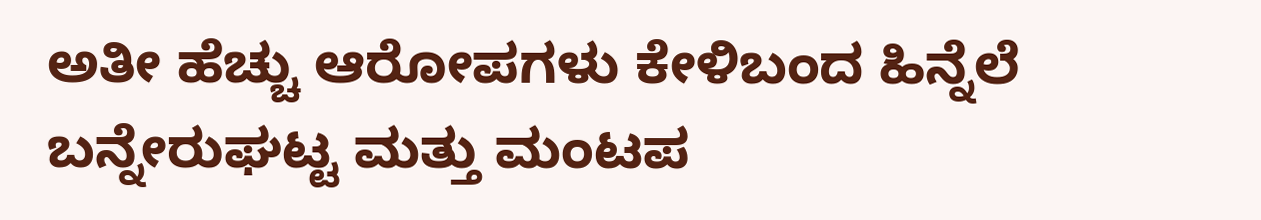ಅತೀ ಹೆಚ್ಚು ಆರೋಪಗಳು ಕೇಳಿಬಂದ ಹಿನ್ನೆಲೆ ಬನ್ನೇರುಘಟ್ಟ ಮತ್ತು ಮಂಟಪ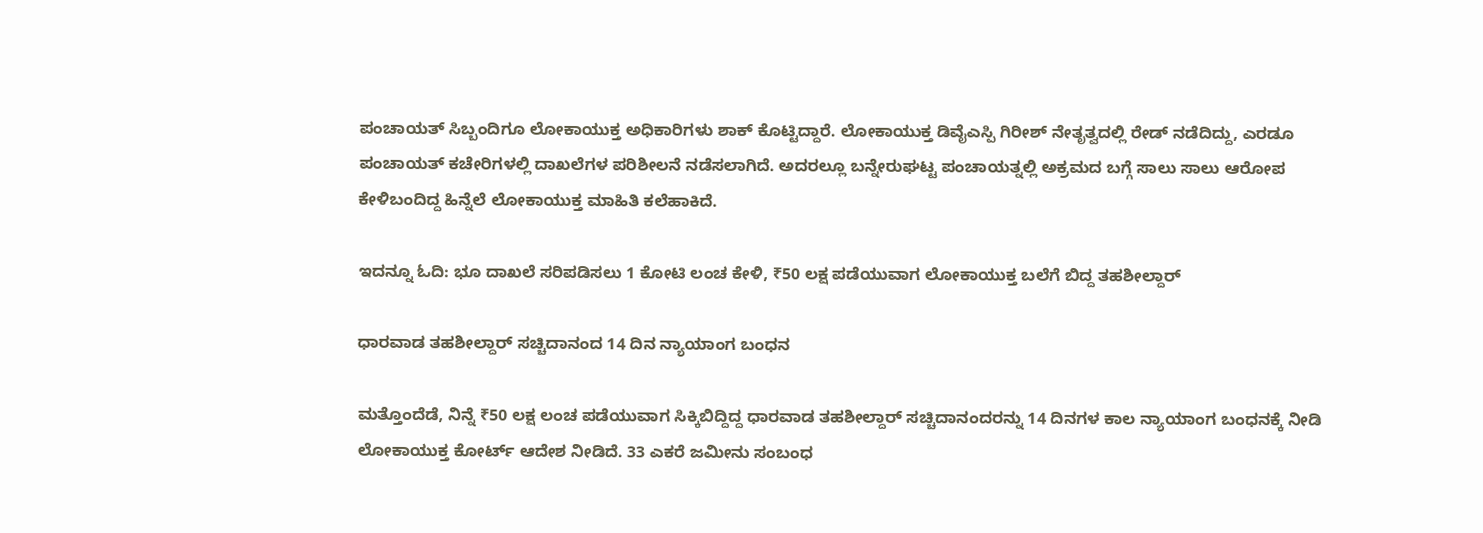ಪಂಚಾಯತ್ ಸಿಬ್ಬಂದಿಗೂ ಲೋಕಾಯುಕ್ತ ಅಧಿಕಾರಿಗಳು ಶಾಕ್ ಕೊಟ್ಟಿದ್ದಾರೆ. ಲೋಕಾಯುಕ್ತ ಡಿವೈಎಸ್ಪಿ ಗಿರೀಶ್ ನೇತೃತ್ವದಲ್ಲಿ ರೇಡ್ ನಡೆದಿದ್ದು, ಎರಡೂ ಪಂಚಾಯತ್ ಕಚೇರಿಗಳಲ್ಲಿ ದಾಖಲೆಗಳ ಪರಿಶೀಲನೆ ನಡೆಸಲಾಗಿದೆ. ಅದರಲ್ಲೂ ಬನ್ನೇರುಘಟ್ಟ ಪಂಚಾಯತ್ನಲ್ಲಿ ಅಕ್ರಮದ ಬಗ್ಗೆ ಸಾಲು ಸಾಲು ಆರೋಪ ಕೇಳಿಬಂದಿದ್ದ ಹಿನ್ನೆಲೆ ಲೋಕಾಯುಕ್ತ ಮಾಹಿತಿ ಕಲೆಹಾಕಿದೆ.

ಇದನ್ನೂ ಓದಿ: ಭೂ ದಾಖಲೆ ಸರಿಪಡಿಸಲು 1 ಕೋಟಿ ಲಂಚ ಕೇಳಿ, ₹50 ಲಕ್ಷ ಪಡೆಯುವಾಗ ಲೋಕಾಯುಕ್ತ ಬಲೆಗೆ ಬಿದ್ದ ತಹಶೀಲ್ದಾರ್

ಧಾರವಾಡ ತಹಶೀಲ್ದಾರ್ ಸಚ್ಚಿದಾನಂದ 14 ದಿನ ನ್ಯಾಯಾಂಗ ಬಂಧನ

ಮತ್ತೊಂದೆಡೆ, ನಿನ್ನೆ ₹50 ಲಕ್ಷ ಲಂಚ ಪಡೆಯುವಾಗ ಸಿಕ್ಕಿಬಿದ್ದಿದ್ದ ಧಾರವಾಡ ತಹಶೀಲ್ದಾರ್ ಸಚ್ಚಿದಾನಂದರನ್ನು 14 ದಿನಗಳ ಕಾಲ ನ್ಯಾಯಾಂಗ ಬಂಧನಕ್ಕೆ ನೀಡಿ ಲೋಕಾಯುಕ್ತ ಕೋರ್ಟ್ ಆದೇಶ ನೀಡಿದೆ. 33 ಎಕರೆ ಜಮೀನು ಸಂಬಂಧ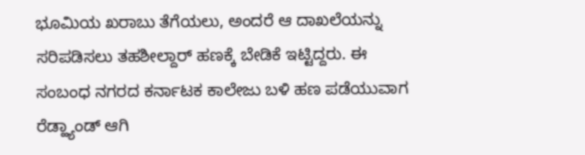ಭೂಮಿಯ ಖರಾಬು ತೆಗೆಯಲು, ಅಂದರೆ ಆ ದಾಖಲೆಯನ್ನು ಸರಿಪಡಿಸಲು ತಹಶೀಲ್ದಾರ್ ಹಣಕ್ಕೆ ಬೇಡಿಕೆ ಇಟ್ಟಿದ್ದರು. ಈ ಸಂಬಂಧ ನಗರದ ಕರ್ನಾಟಕ ಕಾಲೇಜು ಬಳಿ ಹಣ ಪಡೆಯುವಾಗ ರೆಡ್ಹ್ಯಾಂಡ್ ಆಗಿ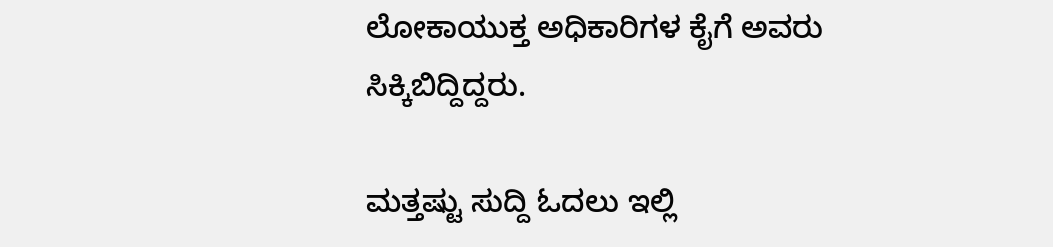ಲೋಕಾಯುಕ್ತ ಅಧಿಕಾರಿಗಳ ಕೈಗೆ ಅವರು ಸಿಕ್ಕಿಬಿದ್ದಿದ್ದರು.

ಮತ್ತಷ್ಟು ಸುದ್ದಿ ಓದಲು ಇಲ್ಲಿ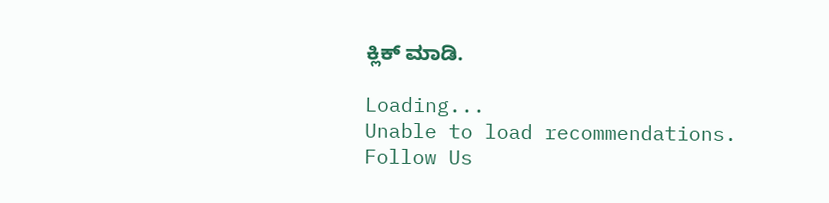ಕ್ಲಿಕ್ ಮಾಡಿ.

Loading...
Unable to load recommendations.
Follow Us